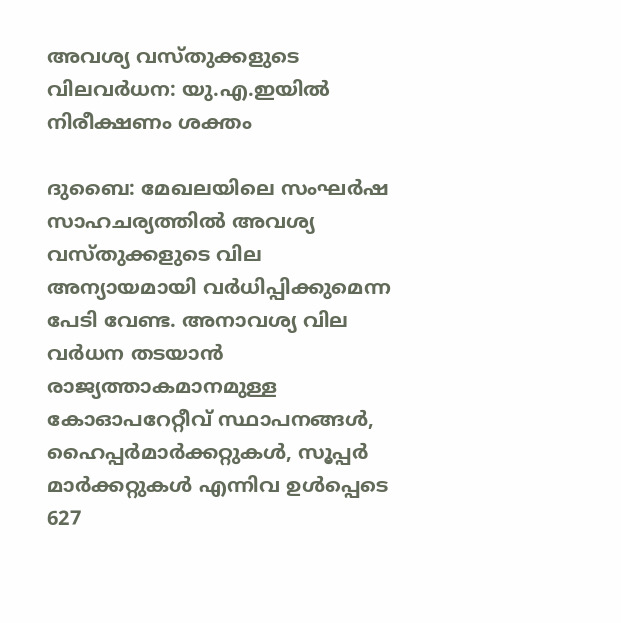അവശ്യ വസ്തുക്കളുടെ വിലവർധന: യു.എ.ഇയിൽ നിരീക്ഷണം ശക്തം

ദുബൈ: മേഖലയിലെ സംഘർഷ സാഹചര്യത്തിൽ അവശ്യ വസ്തുക്കളുടെ വില അന്യായമായി വർധിപ്പിക്കുമെന്ന പേടി വേണ്ട. അനാവശ്യ വില വർധന തടയാൻ രാജ്യത്താകമാനമുള്ള കോഓപറേറ്റീവ് സ്ഥാപനങ്ങൾ, ഹൈപ്പർമാർക്കറ്റുകൾ, സൂപ്പർ മാർക്കറ്റുകൾ എന്നിവ ഉൾപ്പെടെ 627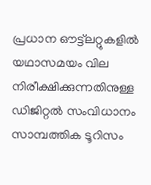പ്രധാന ഔട്ട്ലറ്റുകളിൽ യഥാസമയം വില നിരീക്ഷിക്കുന്നതിനുള്ള ഡിജിറ്റൽ സംവിധാനം സാമ്പത്തിക ടൂറിസം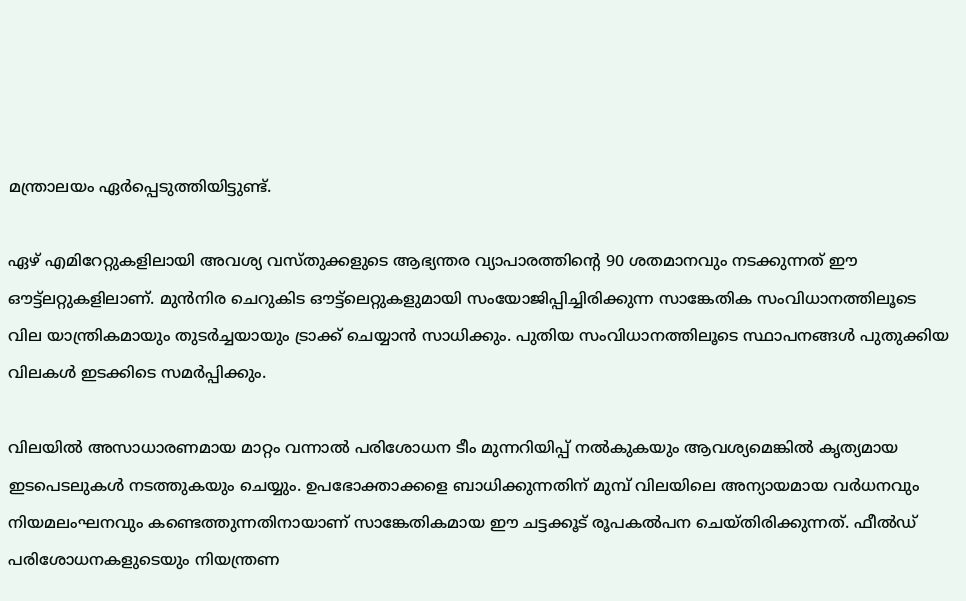മന്ത്രാലയം ഏർപ്പെടുത്തിയിട്ടുണ്ട്.

ഏഴ് എമിറേറ്റുകളിലായി അവശ്യ വസ്തുക്കളുടെ ആഭ്യന്തര വ്യാപാരത്തിന്‍റെ 90 ശതമാനവും നടക്കുന്നത് ഈ ഔട്ട്ലറ്റുകളിലാണ്. മുൻനിര ചെറുകിട ഔട്ട്ലെറ്റുകളുമായി സംയോജിപ്പിച്ചിരിക്കുന്ന സാങ്കേതിക സംവിധാനത്തിലൂടെ വില യാന്ത്രികമായും തുടർച്ചയായും ട്രാക്ക് ചെയ്യാൻ സാധിക്കും. പുതിയ സംവിധാനത്തിലൂടെ സ്ഥാപനങ്ങൾ പുതുക്കിയ വിലകൾ ഇടക്കിടെ സമർപ്പിക്കും.

വിലയിൽ അസാധാരണമായ മാറ്റം വന്നാൽ പരിശോധന ടീം മുന്നറിയിപ്പ് നൽകുകയും ആവശ്യമെങ്കിൽ കൃത്യമായ ഇടപെടലുകൾ നടത്തുകയും ചെയ്യും. ഉപഭോക്താക്കളെ ബാധിക്കുന്നതിന് മുമ്പ് വിലയിലെ അന്യായമായ വർധനവും നിയമലംഘനവും കണ്ടെത്തുന്നതിനായാണ് സാങ്കേതികമായ ഈ ചട്ടക്കൂട് രൂപകൽപന ചെയ്തിരിക്കുന്നത്. ഫീൽഡ് പരിശോധനകളുടെയും നിയന്ത്രണ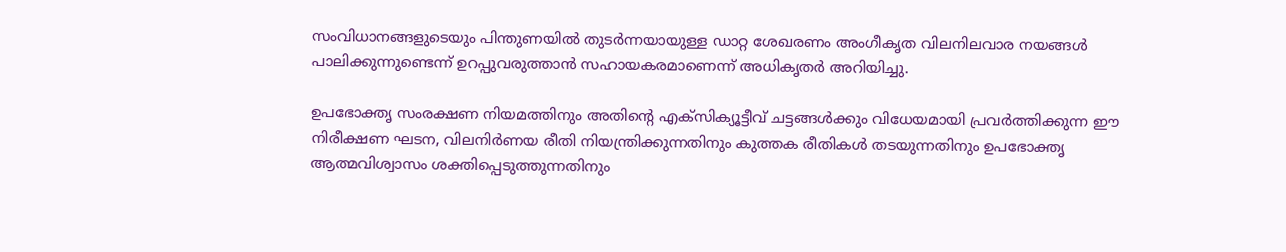സംവിധാനങ്ങളുടെയും പിന്തുണയിൽ തുടർന്നയായുള്ള ഡാറ്റ ശേഖരണം അംഗീകൃത വിലനിലവാര നയങ്ങൾ പാലിക്കുന്നുണ്ടെന്ന് ഉറപ്പുവരുത്താൻ സഹായകരമാണെന്ന് അധികൃതർ അറിയിച്ചു.

ഉപഭോക്തൃ സംരക്ഷണ നിയമത്തിനും അതിന്‍റെ എക്സിക്യൂട്ടീവ് ചട്ടങ്ങൾക്കും വിധേയമായി പ്രവർത്തിക്കുന്ന ഈ നിരീക്ഷണ ഘടന, വിലനിർണയ രീതി നിയന്ത്രിക്കുന്നതിനും കുത്തക രീതികൾ തടയുന്നതിനും ഉപഭോക്തൃ ആത്മവിശ്വാസം ശക്തിപ്പെടുത്തുന്നതിനും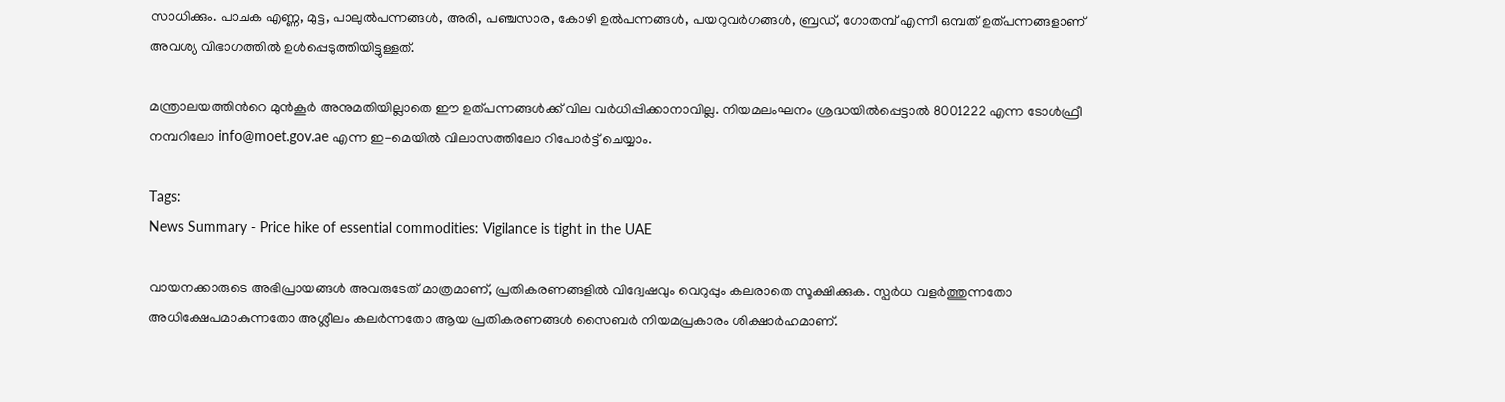സാധിക്കും. പാചക എണ്ണ, മുട്ട, പാലുൽപന്നങ്ങൾ, അരി, പഞ്ചസാര, കോഴി ഉൽപന്നങ്ങൾ, പയറുവർഗങ്ങൾ, ബ്രഡ്, ഗോതമ്പ് എന്നീ ഒമ്പത് ഉത്പന്നങ്ങളാണ് അവശ്യ വിഭാഗത്തിൽ ഉൾപ്പെടുത്തിയിട്ടുള്ളത്.

മന്ത്രാലയത്തിന്‍റെ മുൻകൂർ അനുമതിയില്ലാതെ ഈ ഉത്പന്നങ്ങൾക്ക് വില വർധിപ്പിക്കാനാവില്ല. നിയമലംഘനം ശ്രദ്ധയിൽപ്പെട്ടാൽ 8001222 എന്ന ടോൾഫ്രീ നമ്പറിലോ info@moet.gov.ae എന്ന ഇ-മെയിൽ വിലാസത്തിലോ റിപോർട്ട് ചെയ്യാം.

Tags:
News Summary - Price hike of essential commodities: Vigilance is tight in the UAE

വായനക്കാരുടെ അഭിപ്രായങ്ങള്‍ അവരുടേത് മാത്രമാണ്, പ്രതികരണങ്ങളിൽ വിദ്വേഷവും വെറുപ്പും കലരാതെ സൂക്ഷിക്കുക. സ്പർധ വളർത്തുന്നതോ അധിക്ഷേപമാകുന്നതോ അശ്ലീലം കലർന്നതോ ആയ പ്രതികരണങ്ങൾ സൈബർ നിയമപ്രകാരം ശിക്ഷാർഹമാണ്.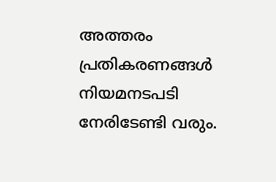അത്തരം പ്രതികരണങ്ങൾ നിയമനടപടി നേരിടേണ്ടി വരും.